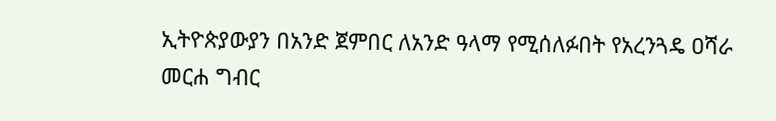ኢትዮጵያውያን በአንድ ጀምበር ለአንድ ዓላማ የሚሰለፉበት የአረንጓዴ ዐሻራ መርሐ ግብር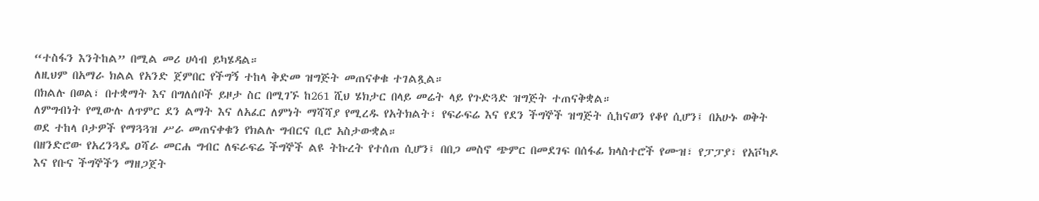“ተስፋን እንትከል” በሚል መሪ ሀሳብ ይካሄዳል።
ለዚህም በአማራ ክልል የአንድ ጀምበር የችግኝ ተከላ ቅድመ ዝግጅት መጠናቀቁ ተገልጿል።
በክልሉ በወል፣ በተቋማት እና በግለሰቦች ይዞታ ስር በሚገኙ ከ261 ሺህ ሄክታር በላይ መሬት ላይ የጉድጓድ ዝግጅት ተጠናቅቋል።
ለምግብነት የሚውሉ ለጥምር ደን ልማት እና ለአፈር ለምነት ማሻሻያ የሚረዱ የአትክልት፣ የፍራፍሬ እና የደን ችግኞች ዝግጅት ሲከናወን የቆየ ሲሆን፤ በአሁኑ ወቅት ወደ ተከላ ቦታዎች የማጓጓዝ ሥራ መጠናቀቁን የክልሉ ግብርና ቢሮ አስታውቋል።
በዘንድሮው የአረንጓዴ ዐሻራ መርሐ ግብር ለፍራፍሬ ችግኞች ልዩ ትኩረት የተሰጠ ሲሆን፤ በበጋ መስኖ ጭምር በመደገፍ በሰፋፊ ክላስተሮች የሙዝ፣ የፓፓያ፣ የአቮካዶ እና የቡና ችግኞችን ማዘጋጀት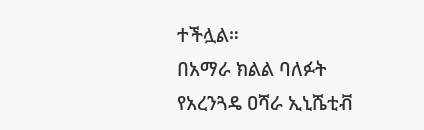ተችሏል።
በአማራ ክልል ባለፉት የአረንጓዴ ዐሻራ ኢኒሼቲቭ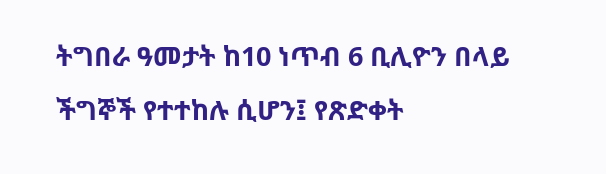ትግበራ ዓመታት ከ10 ነጥብ 6 ቢሊዮን በላይ ችግኞች የተተከሉ ሲሆን፤ የጽድቀት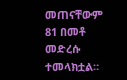መጠናቸውም 81 በመቶ መድረሱ ተመላክቷል።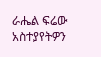ራሔል ፍሬው
አስተያየትዎን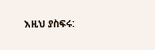እዚህ ያስፍሩ: